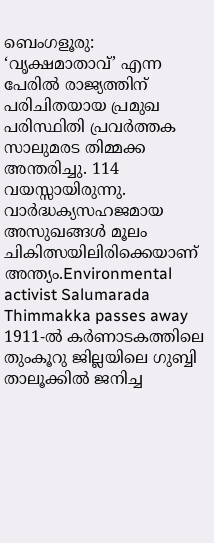ബെംഗളൂരു: ‘വൃക്ഷമാതാവ്’ എന്ന പേരിൽ രാജ്യത്തിന് പരിചിതയായ പ്രമുഖ പരിസ്ഥിതി പ്രവർത്തക സാലുമരട തിമ്മക്ക അന്തരിച്ചു. 114 വയസ്സായിരുന്നു. വാർദ്ധക്യസഹജമായ അസുഖങ്ങൾ മൂലം ചികിത്സയിലിരിക്കെയാണ് അന്ത്യം.Environmental activist Salumarada Thimmakka passes away
1911-ൽ കർണാടകത്തിലെ തുംകൂറു ജില്ലയിലെ ഗുബ്ബി താലൂക്കിൽ ജനിച്ച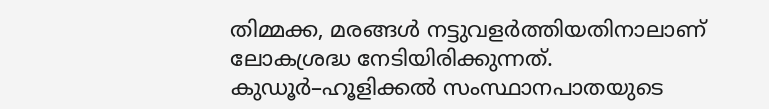തിമ്മക്ക, മരങ്ങൾ നട്ടുവളർത്തിയതിനാലാണ് ലോകശ്രദ്ധ നേടിയിരിക്കുന്നത്. കുഡൂർ–ഹൂളിക്കൽ സംസ്ഥാനപാതയുടെ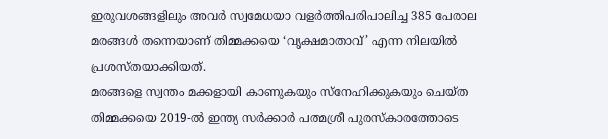ഇരുവശങ്ങളിലും അവർ സ്വമേധയാ വളർത്തിപരിപാലിച്ച 385 പേരാല മരങ്ങൾ തന്നെയാണ് തിമ്മക്കയെ ‘വൃക്ഷമാതാവ്’ എന്ന നിലയിൽ പ്രശസ്തയാക്കിയത്.
മരങ്ങളെ സ്വന്തം മക്കളായി കാണുകയും സ്നേഹിക്കുകയും ചെയ്ത തിമ്മക്കയെ 2019-ൽ ഇന്ത്യ സർക്കാർ പത്മശ്രീ പുരസ്കാരത്തോടെ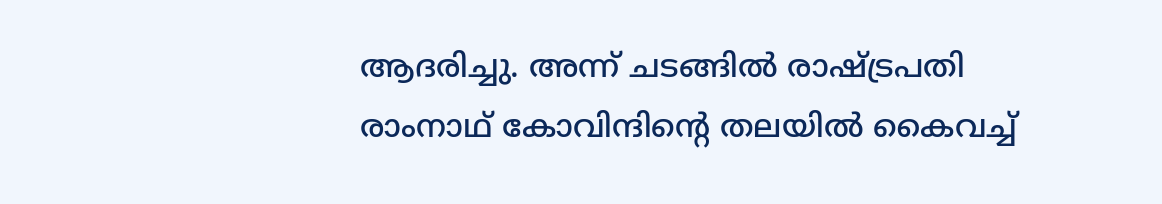ആദരിച്ചു. അന്ന് ചടങ്ങിൽ രാഷ്ട്രപതി രാംനാഥ് കോവിന്ദിന്റെ തലയിൽ കൈവച്ച്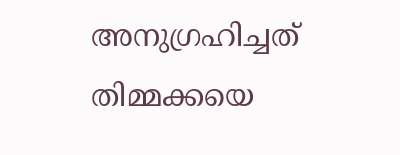അനുഗ്രഹിച്ചത് തിമ്മക്കയെ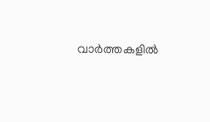വാർത്തകളിൽ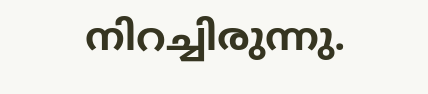നിറച്ചിരുന്നു.